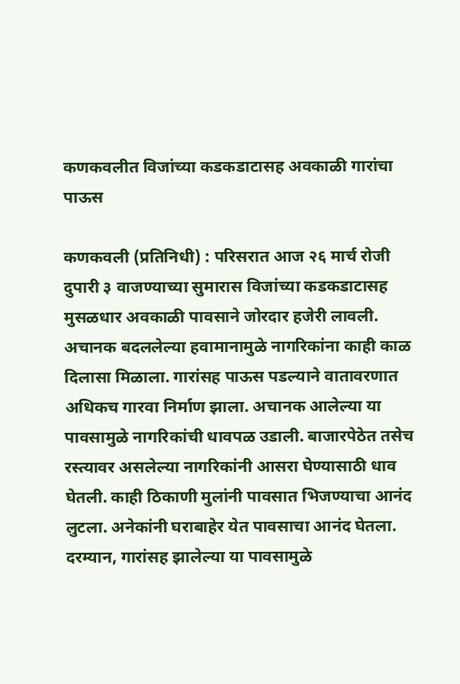कणकवलीत विजांच्या कडकडाटासह अवकाळी गारांचा पाऊस

कणकवली (प्रतिनिधी) : परिसरात आज २६ मार्च रोजी दुपारी ३ वाजण्याच्या सुमारास विजांच्या कडकडाटासह मुसळधार अवकाळी पावसाने जोरदार हजेरी लावली. अचानक बदललेल्या हवामानामुळे नागरिकांना काही काळ दिलासा मिळाला. गारांसह पाऊस पडल्याने वातावरणात अधिकच गारवा निर्माण झाला. अचानक आलेल्या या पावसामुळे नागरिकांची धावपळ उडाली. बाजारपेठेत तसेच रस्त्यावर असलेल्या नागरिकांनी आसरा घेण्यासाठी धाव घेतली. काही ठिकाणी मुलांनी पावसात भिजण्याचा आनंद लुटला. अनेकांनी घराबाहेर येत पावसाचा आनंद घेतला. दरम्यान, गारांसह झालेल्या या पावसामुळे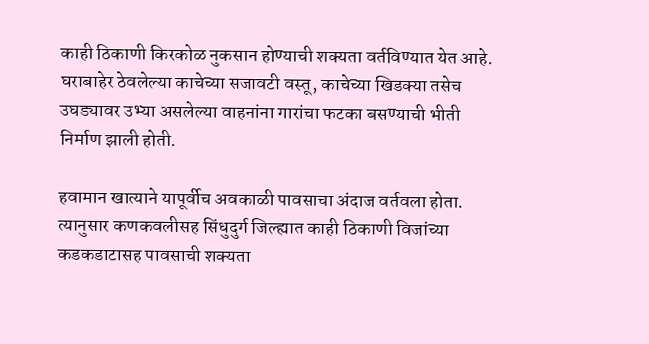काही ठिकाणी किरकोळ नुकसान होण्याची शक्यता वर्तविण्यात येत आहे. घराबाहेर ठेवलेल्या काचेच्या सजावटी वस्तू, काचेच्या खिडक्या तसेच उघड्यावर उभ्या असलेल्या वाहनांना गारांचा फटका बसण्याची भीती निर्माण झाली होती.

हवामान खात्याने यापूर्वीच अवकाळी पावसाचा अंदाज वर्तवला होता. त्यानुसार कणकवलीसह सिंधुदुर्ग जिल्ह्यात काही ठिकाणी विजांच्या कडकडाटासह पावसाची शक्यता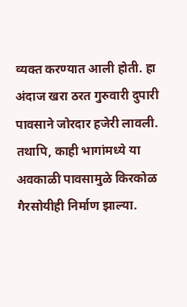व्यक्त करण्यात आली होती. हा अंदाज खरा ठरत गुरुवारी दुपारी पावसाने जोरदार हजेरी लावली. तथापि, काही भागांमध्ये या अवकाळी पावसामुळे किरकोळ गैरसोयीही निर्माण झाल्या.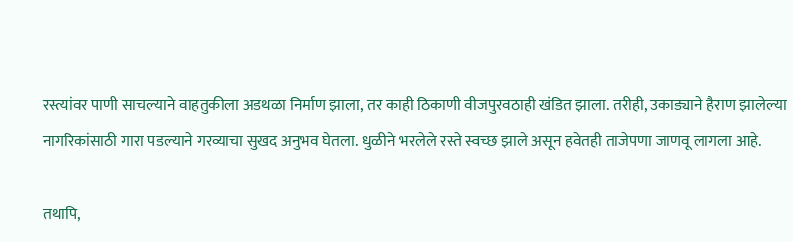रस्त्यांवर पाणी साचल्याने वाहतुकीला अडथळा निर्माण झाला, तर काही ठिकाणी वीजपुरवठाही खंडित झाला. तरीही, उकाड्याने हैराण झालेल्या नागरिकांसाठी गारा पडल्याने गरव्याचा सुखद अनुभव घेतला. धुळीने भरलेले रस्ते स्वच्छ झाले असून हवेतही ताजेपणा जाणवू लागला आहे.

तथापि,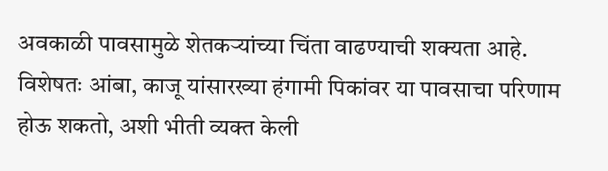अवकाळी पावसामुळे शेतकऱ्यांच्या चिंता वाढण्याची शक्यता आहे. विशेषतः आंबा, काजू यांसारख्या हंगामी पिकांवर या पावसाचा परिणाम होऊ शकतो, अशी भीती व्यक्त केली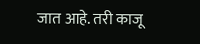जात आहे. तरी काजू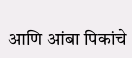आणि आंबा पिकांचे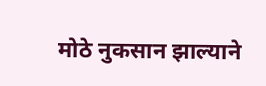मोठे नुकसान झाल्याने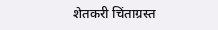शेतकरी चिंताग्रस्त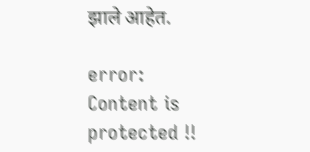झाले आहेत.

error: Content is protected !!